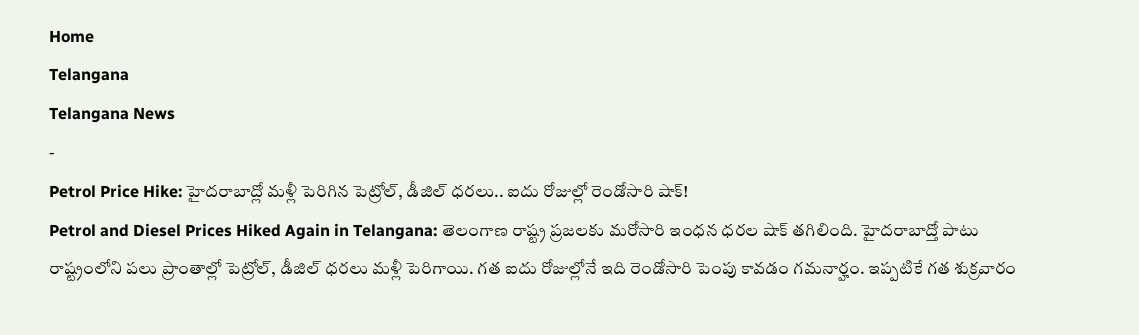Home
Telangana
Telangana News
-
Petrol Price Hike: హైదరాబాద్లో మళ్లీ పెరిగిన పెట్రోల్, డీజిల్ ధరలు.. ఐదు రోజుల్లో రెండోసారి షాక్!
Petrol and Diesel Prices Hiked Again in Telangana: తెలంగాణ రాష్ట్ర ప్రజలకు మరోసారి ఇంధన ధరల షాక్ తగిలింది. హైదరాబాద్తో పాటు రాష్ట్రంలోని పలు ప్రాంతాల్లో పెట్రోల్, డీజిల్ ధరలు మళ్లీ పెరిగాయి. గత ఐదు రోజుల్లోనే ఇది రెండోసారి పెంపు కావడం గమనార్హం. ఇప్పటికే గత శుక్రవారం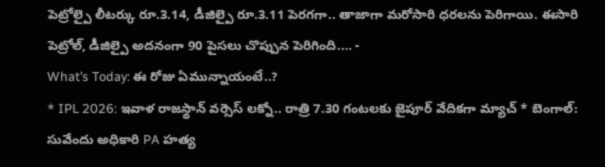పెట్రోల్పై లీటర్కు రూ.3.14, డీజిల్పై రూ.3.11 పెరగగా.. తాజాగా మరోసారి ధరలను పెరిగాయి. ఈసారి పెట్రోల్, డీజిల్పై అదనంగా 90 పైసలు చొప్పున పెరిగింది.… -
What’s Today: ఈ రోజు ఏమున్నాయంటే..?
* IPL 2026: ఇవాళ రాజస్థాన్ వర్సెస్ లక్నో.. రాత్రి 7.30 గంటలకు జైపూర్ వేదికగా మ్యాచ్ * బెంగాల్: సువేందు అధికారి PA హత్య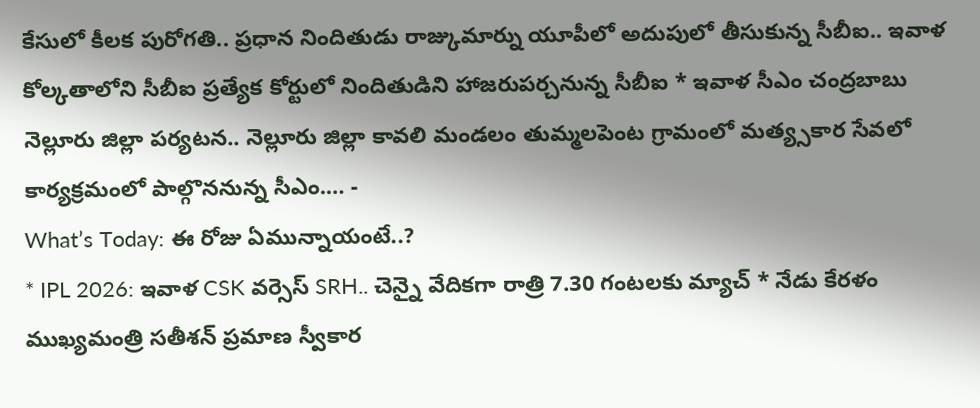కేసులో కీలక పురోగతి.. ప్రధాన నిందితుడు రాజ్కుమార్ను యూపీలో అదుపులో తీసుకున్న సీబీఐ.. ఇవాళ కోల్కతాలోని సీబీఐ ప్రత్యేక కోర్టులో నిందితుడిని హాజరుపర్చనున్న సీబీఐ * ఇవాళ సీఎం చంద్రబాబు నెల్లూరు జిల్లా పర్యటన.. నెల్లూరు జిల్లా కావలి మండలం తుమ్మలపెంట గ్రామంలో మత్య్సకార సేవలో కార్యక్రమంలో పాల్గొననున్న సీఎం.… -
What’s Today: ఈ రోజు ఏమున్నాయంటే..?
* IPL 2026: ఇవాళ CSK వర్సెస్ SRH.. చెన్నై వేదికగా రాత్రి 7.30 గంటలకు మ్యాచ్ * నేడు కేరళం ముఖ్యమంత్రి సతీశన్ ప్రమాణ స్వీకార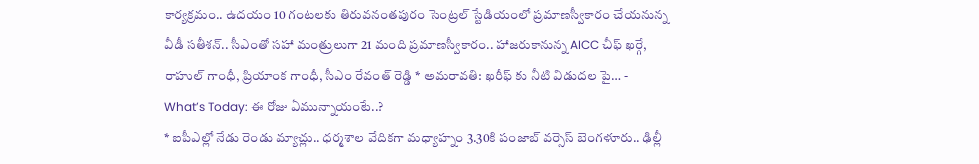కార్యక్రమం.. ఉదయం 10 గంటలకు తిరువనంతపురం సెంట్రల్ స్టేడియంలో ప్రమాణస్వీకారం చేయనున్న వీడీ సతీశన్.. సీఎంతో సహా మంత్రులుగా 21 మంది ప్రమాణస్వీకారం.. హాజరుకానున్న AICC చీఫ్ ఖర్గే, రాహుల్ గాంధీ, ప్రియాంక గాంధీ, సీఎం రేవంత్ రెడ్డి * అమరావతి: ఖరీఫ్ కు నీటి విడుదల పై… -
What’s Today: ఈ రోజు ఏమున్నాయంటే..?
* ఐపీఎల్లో నేడు రెండు మ్యాచ్లు.. ధర్మశాల వేదికగా మధ్యాహ్నం 3.30కి పంజాబ్ వర్సెస్ బెంగళూరు.. ఢిల్లీ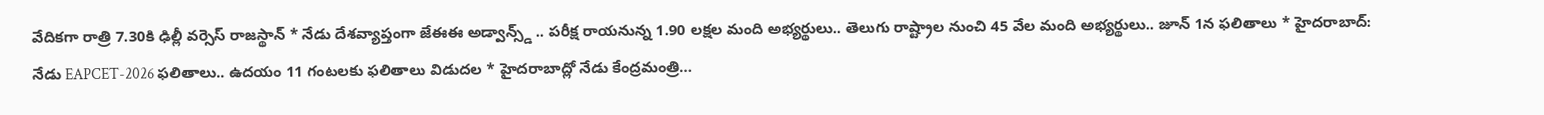వేదికగా రాత్రి 7.30కి ఢిల్లీ వర్సెస్ రాజస్థాన్ * నేడు దేశవ్యాప్తంగా జేఈఈ అడ్వాన్స్డ్ .. పరీక్ష రాయనున్న 1.90 లక్షల మంది అభ్యర్థులు.. తెలుగు రాష్ట్రాల నుంచి 45 వేల మంది అభ్యర్థులు.. జూన్ 1న ఫలితాలు * హైదరాబాద్: నేడు EAPCET-2026 ఫలితాలు.. ఉదయం 11 గంటలకు ఫలితాలు విడుదల * హైదరాబాద్లో నేడు కేంద్రమంత్రి…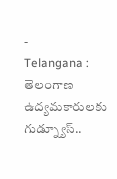-
Telangana : తెలంగాణ ఉద్యమకారులకు గుడ్న్యూస్..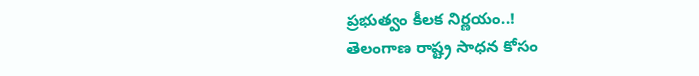ప్రభుత్వం కీలక నిర్ణయం..!
తెలంగాణ రాష్ట్ర సాధన కోసం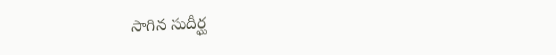సాగిన సుదీర్ఘ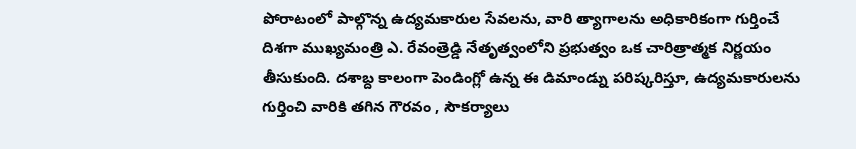పోరాటంలో పాల్గొన్న ఉద్యమకారుల సేవలను, వారి త్యాగాలను అధికారికంగా గుర్తించే దిశగా ముఖ్యమంత్రి ఎ. రేవంత్రెడ్డి నేతృత్వంలోని ప్రభుత్వం ఒక చారిత్రాత్మక నిర్ణయం తీసుకుంది. దశాబ్ద కాలంగా పెండింగ్లో ఉన్న ఈ డిమాండ్ను పరిష్కరిస్తూ, ఉద్యమకారులను గుర్తించి వారికి తగిన గౌరవం , సౌకర్యాలు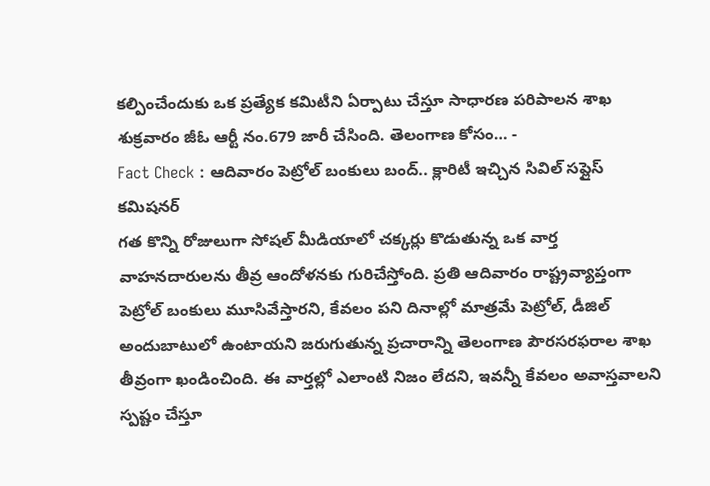కల్పించేందుకు ఒక ప్రత్యేక కమిటీని ఏర్పాటు చేస్తూ సాధారణ పరిపాలన శాఖ శుక్రవారం జీఓ ఆర్టీ నం.679 జారీ చేసింది. తెలంగాణ కోసం… -
Fact Check : ఆదివారం పెట్రోల్ బంకులు బంద్.. క్లారిటీ ఇచ్చిన సివిల్ సప్లైస్ కమిషనర్
గత కొన్ని రోజులుగా సోషల్ మీడియాలో చక్కర్లు కొడుతున్న ఒక వార్త వాహనదారులను తీవ్ర ఆందోళనకు గురిచేస్తోంది. ప్రతి ఆదివారం రాష్ట్రవ్యాప్తంగా పెట్రోల్ బంకులు మూసివేస్తారని, కేవలం పని దినాల్లో మాత్రమే పెట్రోల్, డీజిల్ అందుబాటులో ఉంటాయని జరుగుతున్న ప్రచారాన్ని తెలంగాణ పౌరసరఫరాల శాఖ తీవ్రంగా ఖండించింది. ఈ వార్తల్లో ఎలాంటి నిజం లేదని, ఇవన్నీ కేవలం అవాస్తవాలని స్పష్టం చేస్తూ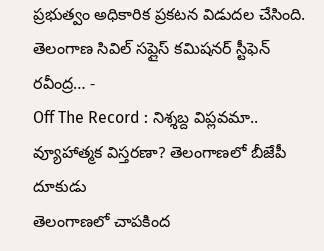ప్రభుత్వం అధికారిక ప్రకటన విడుదల చేసింది. తెలంగాణ సివిల్ సప్లైస్ కమిషనర్ స్టీఫెన్ రవీంద్ర… -
Off The Record : నిశ్శబ్ద విప్లవమా.. వ్యూహాత్మక విస్తరణా? తెలంగాణలో బీజేపీ దూకుడు
తెలంగాణలో చాపకింద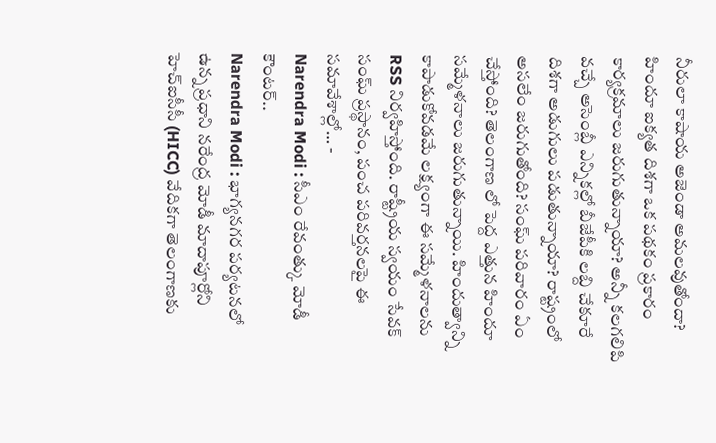నీరులా కాషాయ అజెండా అమలవుతోందా? హిందూ ఐక్యత దిశగా ఒక పథకం ప్రకారం కార్యక్రమాలు జరుగుతున్నాయా? అన్నీ కలగలిపి వచ్చే అసెంబ్లీ ఎన్నికల్లో బీజేపీకి లబ్ది చేకూరే దిశగా అడుగులు పడుతున్నాయా? రాష్ట్రంలో అసలేం జరుగుతోంది? సంఘ్ పరివారం ఏం చేస్తోంది? తెలంగాణ లో పెద్ద ఎత్తున హిందూ సమ్మేళనాలు జరుగుతున్నాయి. హిందుత్వాన్ని కాపాడుకోవడమే లక్ష్యంగా ఈ సమ్మేళనాలను RSS నిర్వహిస్తోంది. రాష్ట్రీయ స్వయం సేవక్ సంఘ్ ప్రస్థానం, పంచ పరివర్తనలపై ఈ సమావేశాల్లో… -
Narendra Modi : సీఎం రేవంత్కు మోడీ కౌంటర్..
Narendra Modi : భాగ్యనగర పర్యటనలో ఉన్న ప్రధాని నరేంద్ర మోడీ మాదాపూర్లోని హెచ్ఐసీసీ (HICC) వేదికగా తెలంగాణకు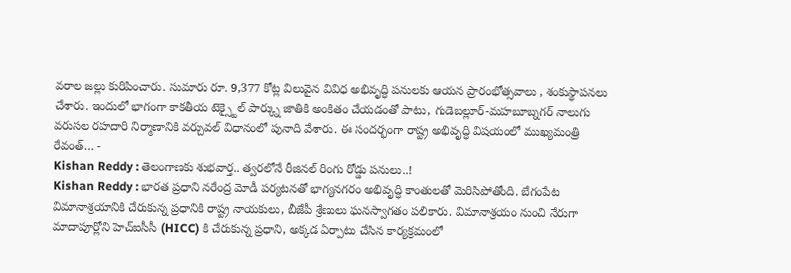వరాల జల్లు కురిపించారు. సుమారు రూ. 9,377 కోట్ల విలువైన వివిధ అభివృద్ధి పనులకు ఆయన ప్రారంభోత్సవాలు , శంకుస్థాపనలు చేశారు. ఇందులో భాగంగా కాకతీయ టెక్స్టైల్ పార్క్ను జాతికి అంకితం చేయడంతో పాటు, గుడెబల్లూర్-మహబూబ్నగర్ నాలుగు వరుసల రహదారి నిర్మాణానికి వర్చువల్ విధానంలో పునాది వేశారు. ఈ సందర్భంగా రాష్ట్ర అభివృద్ధి విషయంలో ముఖ్యమంత్రి రేవంత్… -
Kishan Reddy : తెలంగాణకు శుభవార్త.. త్వరలోనే రీజినల్ రింగు రోడ్డు పనులు..!
Kishan Reddy : భారత ప్రధాని నరేంద్ర మోడీ పర్యటనతో భాగ్యనగరం అభివృద్ధి కాంతులతో మెరిసిపోతోంది. బేగంపేట విమానాశ్రయానికి చేరుకున్న ప్రధానికి రాష్ట్ర నాయకులు, బీజేపీ శ్రేణులు ఘనస్వాగతం పలికారు. విమానాశ్రయం నుంచి నేరుగా మాదాపూర్లోని హెచ్ఐసీసీ (HICC) కి చేరుకున్న ప్రధాని, అక్కడ ఏర్పాటు చేసిన కార్యక్రమంలో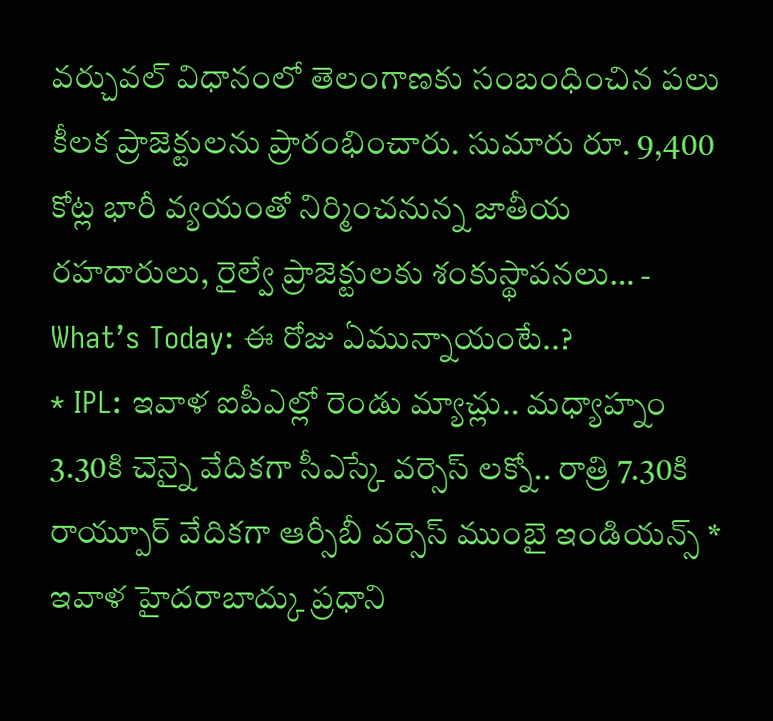వర్చువల్ విధానంలో తెలంగాణకు సంబంధించిన పలు కీలక ప్రాజెక్టులను ప్రారంభించారు. సుమారు రూ. 9,400 కోట్ల భారీ వ్యయంతో నిర్మించనున్న జాతీయ రహదారులు, రైల్వే ప్రాజెక్టులకు శంకుస్థాపనలు… -
What’s Today: ఈ రోజు ఏమున్నాయంటే..?
* IPL: ఇవాళ ఐపీఎల్లో రెండు మ్యాచ్లు.. మధ్యాహ్నం 3.30కి చెన్నై వేదికగా సీఎస్కే వర్సెస్ లక్నో.. రాత్రి 7.30కి రాయ్పూర్ వేదికగా ఆర్సీబీ వర్సెస్ ముంబై ఇండియన్స్ * ఇవాళ హైదరాబాద్కు ప్రధాని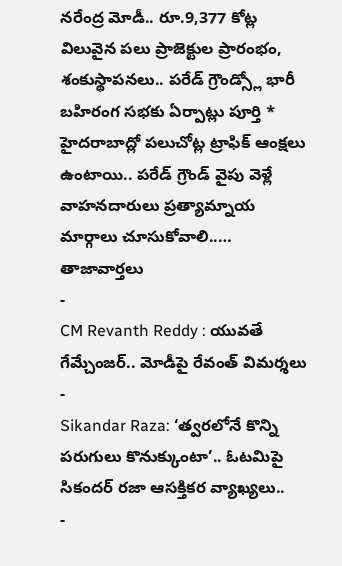నరేంద్ర మోడీ.. రూ.9,377 కోట్ల విలువైన పలు ప్రాజెక్టుల ప్రారంభం, శంకుస్థాపనలు.. పరేడ్ గ్రౌండ్స్లో భారీ బహిరంగ సభకు ఏర్పాట్లు పూర్తి * హైదరాబాద్లో పలుచోట్ల ట్రాఫిక్ ఆంక్షలు ఉంటాయి.. పరేడ్ గ్రౌండ్ వైపు వెళ్లే వాహనదారులు ప్రత్యామ్నాయ మార్గాలు చూసుకోవాలి..…
తాజావార్తలు
-
CM Revanth Reddy : యువతే గేమ్చేంజర్.. మోడీపై రేవంత్ విమర్శలు
-
Sikandar Raza: ‘త్వరలోనే కొన్ని పరుగులు కొనుక్కుంటా’.. ఓటమిపై సికందర్ రజా ఆసక్తికర వ్యాఖ్యలు..
-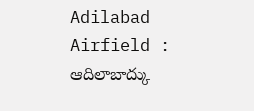Adilabad Airfield : ఆదిలాబాద్కు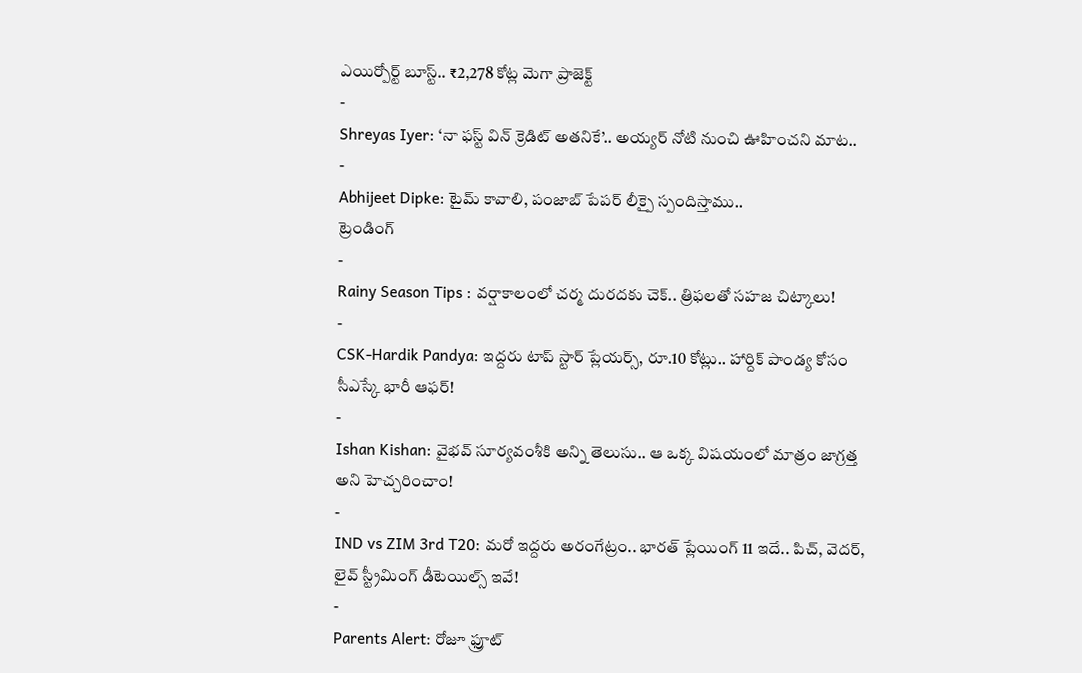ఎయిర్పోర్ట్ బూస్ట్.. ₹2,278 కోట్ల మెగా ప్రాజెక్ట్
-
Shreyas Iyer: ‘నా ఫస్ట్ విన్ క్రెడిట్ అతనికే’.. అయ్యర్ నోటి నుంచి ఊహించని మాట..
-
Abhijeet Dipke: టైమ్ కావాలి, పంజాబ్ పేపర్ లీక్పై స్పందిస్తాము..
ట్రెండింగ్
-
Rainy Season Tips : వర్షాకాలంలో చర్మ దురదకు చెక్.. త్రిఫలతో సహజ చిట్కాలు!
-
CSK-Hardik Pandya: ఇద్దరు టాప్ స్టార్ ప్లేయర్స్, రూ.10 కోట్లు.. హార్దిక్ పాండ్య కోసం సీఎస్కే భారీ ఆఫర్!
-
Ishan Kishan: వైభవ్ సూర్యవంశీకి అన్ని తెలుసు.. ఆ ఒక్క విషయంలో మాత్రం జాగ్రత్త అని హెచ్చరించాం!
-
IND vs ZIM 3rd T20: మరో ఇద్దరు అరంగేట్రం.. భారత్ ప్లేయింగ్ 11 ఇదే.. పిచ్, వెదర్, లైవ్ స్ట్రీమింగ్ డీటెయిల్స్ ఇవే!
-
Parents Alert: రోజూ ఫ్రూట్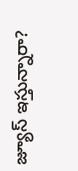జ్యూస్ ఇస్తున్నారా?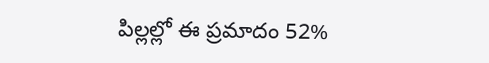పిల్లల్లో ఈ ప్రమాదం 52%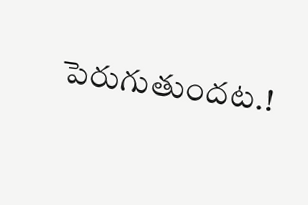పెరుగుతుందట.!